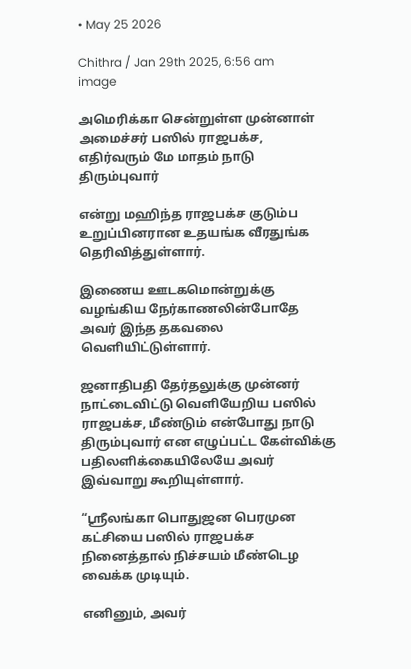• May 25 2026

Chithra / Jan 29th 2025, 6:56 am
image

அமெரிக்கா சென்றுள்ள முன்னாள் அமைச்சர் பஸில் ராஜபக்ச, எதிர்வரும் மே மாதம் நாடு திரும்புவார்

என்று மஹிந்த ராஜபக்ச குடும்ப உறுப்பினரான உதயங்க வீரதுங்க தெரிவித்துள்ளார்.

இணைய ஊடகமொன்றுக்கு வழங்கிய நேர்காணலின்போதே அவர் இந்த தகவலை வெளியிட்டுள்ளார்.

ஜனாதிபதி தேர்தலுக்கு முன்னர் நாட்டைவிட்டு வெளியேறிய பஸில் ராஜபக்ச, மீண்டும் என்போது நாடு திரும்புவார் என எழுப்பட்ட கேள்விக்கு பதிலளிக்கையிலேயே அவர் இவ்வாறு கூறியுள்ளார்.

“ஸ்ரீலங்கா பொதுஜன பெரமுன கட்சியை பஸில் ராஜபக்ச நினைத்தால் நிச்சயம் மீண்டெழ வைக்க முடியும்.

எனினும், அவர்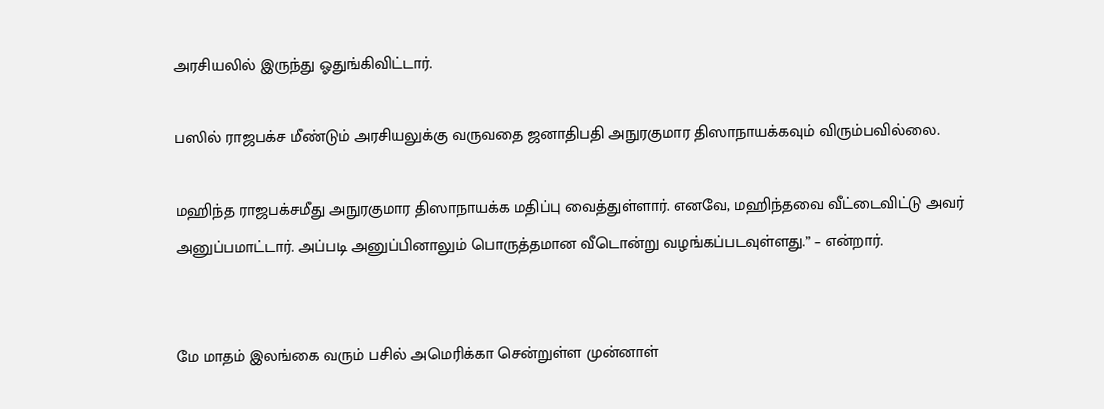அரசியலில் இருந்து ஓதுங்கிவிட்டார்.

பஸில் ராஜபக்ச மீண்டும் அரசியலுக்கு வருவதை ஜனாதிபதி அநுரகுமார திஸாநாயக்கவும் விரும்பவில்லை.

மஹிந்த ராஜபக்சமீது அநுரகுமார திஸாநாயக்க மதிப்பு வைத்துள்ளார். எனவே, மஹிந்தவை வீட்டைவிட்டு அவர் அனுப்பமாட்டார். அப்படி அனுப்பினாலும் பொருத்தமான வீடொன்று வழங்கப்படவுள்ளது.” – என்றார்.


மே மாதம் இலங்கை வரும் பசில் அமெரிக்கா சென்றுள்ள முன்னாள்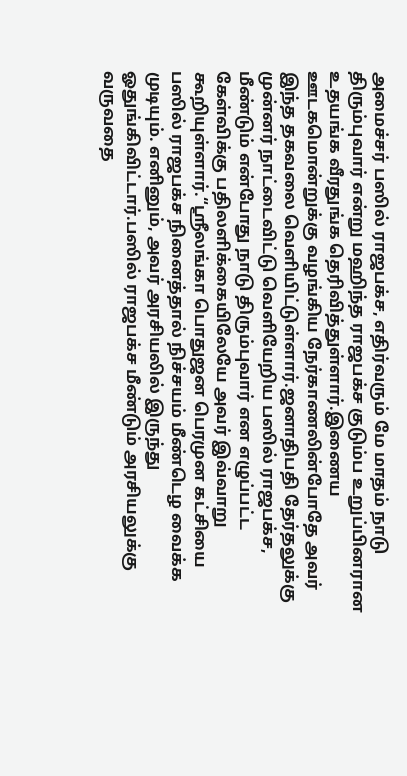அமைச்சர் பஸில் ராஜபக்ச, எதிர்வரும் மே மாதம் நாடு திரும்புவார் என்று மஹிந்த ராஜபக்ச குடும்ப உறுப்பினரான உதயங்க வீரதுங்க தெரிவித்துள்ளார்.இணைய ஊடகமொன்றுக்கு வழங்கிய நேர்காணலின்போதே அவர் இந்த தகவலை வெளியிட்டுள்ளார்.ஜனாதிபதி தேர்தலுக்கு முன்னர் நாட்டைவிட்டு வெளியேறிய பஸில் ராஜபக்ச, மீண்டும் என்போது நாடு திரும்புவார் என எழுப்பட்ட கேள்விக்கு பதிலளிக்கையிலேயே அவர் இவ்வாறு கூறியுள்ளார்.“ஸ்ரீலங்கா பொதுஜன பெரமுன கட்சியை பஸில் ராஜபக்ச நினைத்தால் நிச்சயம் மீண்டெழ வைக்க முடியும். எனினும், அவர் அரசியலில் இருந்து ஓதுங்கிவிட்டார்.பஸில் ராஜபக்ச மீண்டும் அரசியலுக்கு வருவதை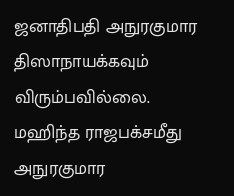ஜனாதிபதி அநுரகுமார திஸாநாயக்கவும் விரும்பவில்லை. மஹிந்த ராஜபக்சமீது அநுரகுமார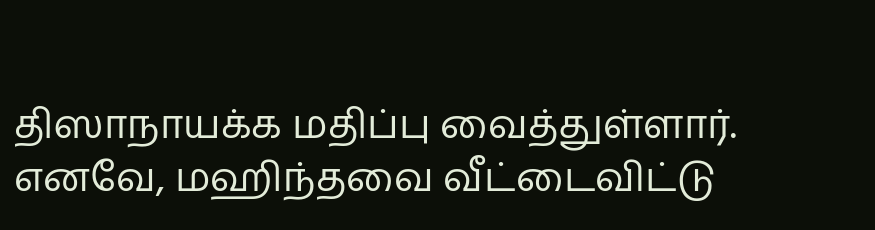திஸாநாயக்க மதிப்பு வைத்துள்ளார். எனவே, மஹிந்தவை வீட்டைவிட்டு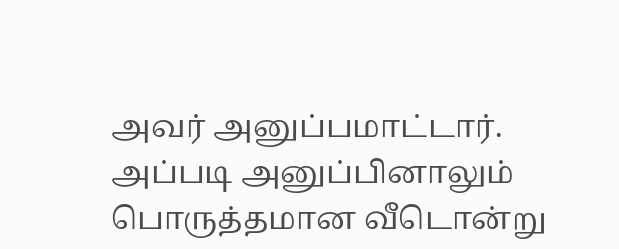அவர் அனுப்பமாட்டார். அப்படி அனுப்பினாலும் பொருத்தமான வீடொன்று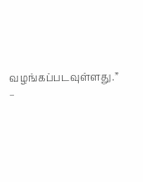வழங்கப்படவுள்ளது.” –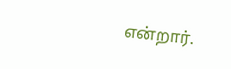என்றார்.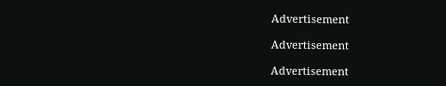Advertisement

Advertisement

Advertisement